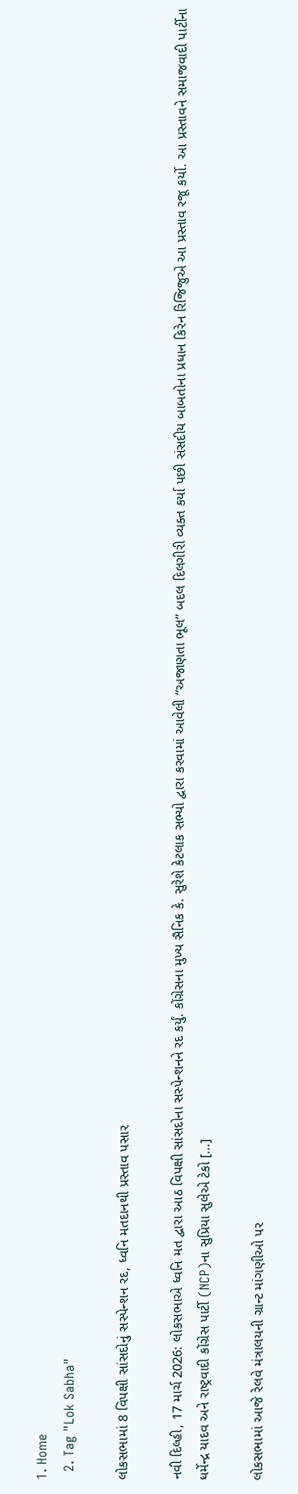1. Home
  2. Tag "Lok Sabha"

લોકસભામાં 8 વિપક્ષી સાંસદોનું સસ્પેન્શન રદ, ધ્વનિ મતદાનથી પ્રસ્તાવ પસાર

નવી દિલ્હી, 17 માર્ચ 2026: લોકસભાએ ધ્વનિ મત દ્વારા આઠ વિપક્ષી સાંસદોના સસ્પેન્શનને રદ કર્યું. કોંગ્રેસના મુખ્ય સૈનિક કે. સુરેશે કેટલાક સભ્યો દ્વારા કરવામાં આવેલી “અજાણતા ભૂલ” બદલ દિલગીરી વ્યક્ત કર્યા પછી સંસદીય બાબતોના પ્રધાન કિરેન રિજિજુએ આ પ્રસ્તાવ રજૂ કર્યો. આ પ્રસ્તાવને સમાજવાદી પાર્ટીના ધર્મેન્દ્ર યાદવ અને રાષ્ટ્રવાદી કોંગ્રેસ પાર્ટી (NCP)ના સુપ્રિયા સુલેએ ટેકો […]

લોકસભામાં આજે રેલવે મંત્રાલયની ગ્રાન્ટ માંગણીઓ પર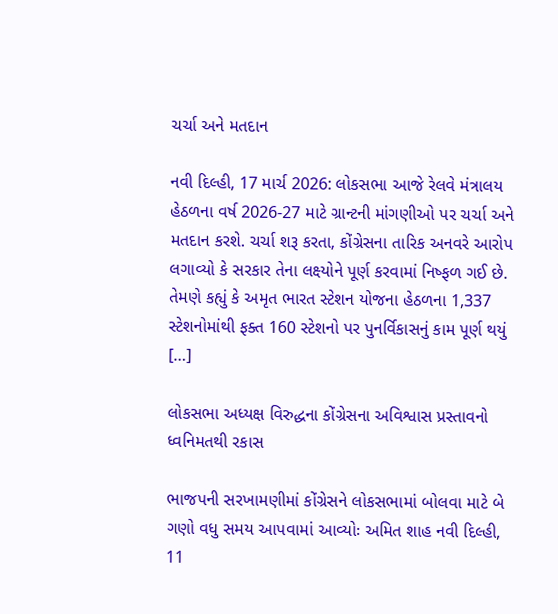ચર્ચા અને મતદાન

નવી દિલ્હી, 17 માર્ચ 2026: લોકસભા આજે રેલવે મંત્રાલય હેઠળના વર્ષ 2026-27 માટે ગ્રાન્ટની માંગણીઓ પર ચર્ચા અને મતદાન કરશે. ચર્ચા શરૂ કરતા, કોંગ્રેસના તારિક અનવરે આરોપ લગાવ્યો કે સરકાર તેના લક્ષ્યોને પૂર્ણ કરવામાં નિષ્ફળ ગઈ છે. તેમણે કહ્યું કે અમૃત ભારત સ્ટેશન યોજના હેઠળના 1,337 સ્ટેશનોમાંથી ફક્ત 160 સ્ટેશનો પર પુનર્વિકાસનું કામ પૂર્ણ થયું […]

લોકસભા અધ્યક્ષ વિરુદ્ધના કોંગ્રેસના અવિશ્વાસ પ્રસ્તાવનો ધ્વનિમતથી રકાસ

ભાજપની સરખામણીમાં કોંગ્રેસને લોકસભામાં બોલવા માટે બે ગણો વધુ સમય આપવામાં આવ્યોઃ અમિત શાહ નવી દિલ્હી, 11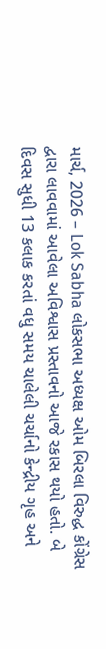માર્ચ, 2026 – Lok Sabha લોકસભા અધ્યક્ષ ઓમ બિરલા વિરુદ્ધ કોંગ્રેસ દ્વારા લાવવામાં આવેલા અવિશ્વાસ પ્રસ્તાવનો આજે રકાસ થયો હતો. બે દિવસ સુધી 13 કલાક કરતાં વધુ સમય ચાલેલી ચર્ચાનો કેન્દ્રીય ગૃહ અને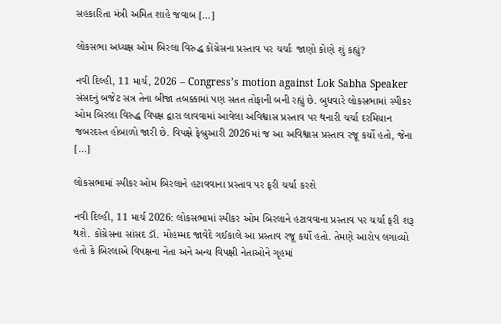સહકારિતા મંત્રી અમિત શાહે જવાબ […]

લોકસભા અધ્યક્ષ ઓમ બિરલા વિરુદ્ધ કોંગ્રેસના પ્રસ્તાવ પર ચર્ચાઃ જાણો કોણે શું કહ્યું?

નવી દિલ્હી, 11 માર્ચ, 2026 – Congress’s motion against Lok Sabha Speaker સંસદનું બજેટ સત્ર તેના બીજા તબક્કામાં પણ સતત તોફાની બની રહ્યું છે. બુધવારે લોકસભામાં સ્પીકર ઓમ બિરલા વિરુદ્ધ વિપક્ષ દ્વારા લાવવામાં આવેલા અવિશ્વાસ પ્રસ્તાવ પર થનારી ચર્ચા દરમિયાન જબરદસ્ત હોબાળો જારી છે. વિપક્ષે ફેબ્રુઆરી 2026માં જ આ અવિશ્વાસ પ્રસ્તાવ રજૂ કર્યો હતો, જેના […]

લોકસભામાં સ્પીકર ઓમ બિરલાને હટાવવાના પ્રસ્તાવ પર ફરી ચર્ચા કરશે

નવી દિલ્હી, 11 માર્ચ 2026: લોકસભામાં સ્પીકર ઓમ બિરલાને હટાવવાના પ્રસ્તાવ પર ચર્ચા ફરી શરૂ થશે. કોંગ્રેસના સાંસદ ડૉ. મોહમ્મદ જાવેદે ગઈકાલે આ પ્રસ્તાવ રજૂ કર્યો હતો. તેમણે આરોપ લગાવ્યો હતો કે બિરલાએ વિપક્ષના નેતા અને અન્ય વિપક્ષી નેતાઓને ગૃહમાં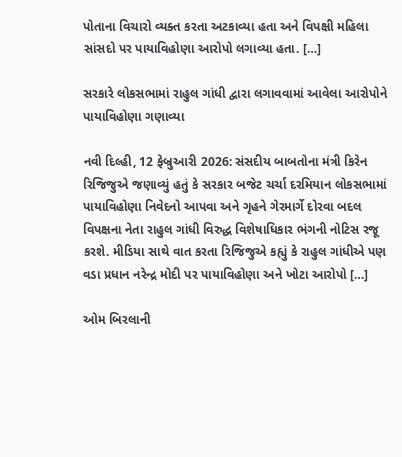પોતાના વિચારો વ્યક્ત કરતા અટકાવ્યા હતા અને વિપક્ષી મહિલા સાંસદો પર પાયાવિહોણા આરોપો લગાવ્યા હતા. […]

સરકારે લોકસભામાં રાહુલ ગાંધી દ્વારા લગાવવામાં આવેલા આરોપોને પાયાવિહોણા ગણાવ્યા

નવી દિલ્હી, 12 ફેબ્રુઆરી 2026: સંસદીય બાબતોના મંત્રી કિરેન રિજિજુએ જણાવ્યું હતું કે સરકાર બજેટ ચર્ચા દરમિયાન લોકસભામાં પાયાવિહોણા નિવેદનો આપવા અને ગૃહને ગેરમાર્ગે દોરવા બદલ વિપક્ષના નેતા રાહુલ ગાંધી વિરુદ્ધ વિશેષાધિકાર ભંગની નોટિસ રજૂ કરશે. મીડિયા સાથે વાત કરતા રિજિજુએ કહ્યું કે રાહુલ ગાંધીએ પણ વડા પ્રધાન નરેન્દ્ર મોદી પર પાયાવિહોણા અને ખોટા આરોપો […]

ઓમ બિરલાની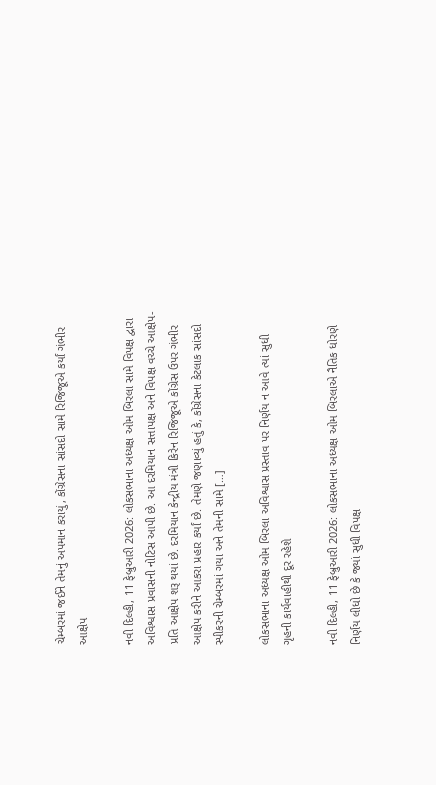ચેમ્બરમાં જઈને તેમનું અપમાન કરાયું, કોંગ્રેસના સાંસદો સામે રિજિજૂએ કર્યાં ગંભીર આક્ષેપ

નવી દિલ્હી, 11 ફેબ્રુઆરી 2026: લોકસભાના અધ્યક્ષ ઓમ બિરલા સામે વિપક્ષ દ્વારા અવિશ્વાસ પ્રવાસની નોટિસ આપી છે. આ દરમિયાન સત્તાપક્ષ અને વિપક્ષ વચ્ચે આક્ષેપ-પ્રતિ આક્ષેપ શરૂ થયાં છે. દરમિયાન કેન્દ્રીય મંત્રી કિરેન રિજિજૂએ કોંગ્રેસ ઉપર ગંભીર આક્ષેપ કરીને આકરા પ્રહાર કર્યાં છે. તેમણે જણાવ્યું હતું કે, કોંગ્રેસના કેટલાક સાંસદો સ્પીકરની ચેમ્બરમાં ગયા અને તેમની સામે […]

લોકસભાના અધ્યક્ષ ઓમ બિરલા અવિશ્વાસ પ્રસ્તાવ પર નિર્ણય ન આવે ત્યાં સુધી ગૃહની કાર્યવાહીથી દૂર રહેશે

નવી દિલ્હી, 11 ફેબ્રુઆરી 2026: લોકસભાના અધ્યક્ષ ઓમ બિરલાએ નૈતિક ધોરણે નિર્ણય લીધો છે કે જ્યાં સુધી વિપક્ષ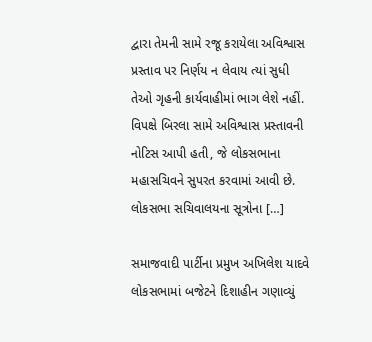દ્વારા તેમની સામે રજૂ કરાયેલા અવિશ્વાસ પ્રસ્તાવ પર નિર્ણય ન લેવાય ત્યાં સુધી તેઓ ગૃહની કાર્યવાહીમાં ભાગ લેશે નહીં. વિપક્ષે બિરલા સામે અવિશ્વાસ પ્રસ્તાવની નોટિસ આપી હતી, જે લોકસભાના મહાસચિવને સુપરત કરવામાં આવી છે. લોકસભા સચિવાલયના સૂત્રોના […]

સમાજવાદી પાર્ટીના પ્રમુખ અખિલેશ યાદવે લોકસભામાં બજેટને દિશાહીન ગણાવ્યું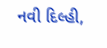નવી દિલ્હી,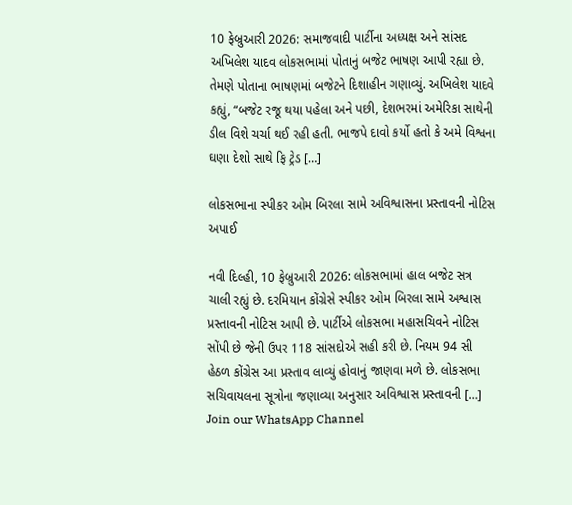10 ફેબ્રુઆરી 2026: સમાજવાદી પાર્ટીના અધ્યક્ષ અને સાંસદ અખિલેશ યાદવ લોકસભામાં પોતાનું બજેટ ભાષણ આપી રહ્યા છે. તેમણે પોતાના ભાષણમાં બજેટને દિશાહીન ગણાવ્યું. અખિલેશ યાદવે કહ્યું, “બજેટ રજૂ થયા પહેલા અને પછી, દેશભરમાં અમેરિકા સાથેની ડીલ વિશે ચર્ચા થઈ રહી હતી. ભાજપે દાવો કર્યો હતો કે અમે વિશ્વના ઘણા દેશો સાથે ફિ ટ્રેડ […]

લોકસભાના સ્પીકર ઓમ બિરલા સામે અવિશ્વાસના પ્રસ્તાવની નોટિસ અપાઈ

નવી દિલ્હી, 10 ફેબ્રુઆરી 2026: લોકસભામાં હાલ બજેટ સત્ર ચાલી રહ્યું છે. દરમિયાન કોંગ્રેસે સ્પીકર ઓમ બિરલા સામે અશ્વાસ પ્રસ્તાવની નોટિસ આપી છે. પાર્ટીએ લોકસભા મહાસચિવને નોટિસ સોંપી છે જેની ઉપર 118 સાંસદોએ સહી કરી છે. નિયમ 94 સી હેઠળ કોંગ્રેસ આ પ્રસ્તાવ લાવ્યું હોવાનું જાણવા મળે છે. લોકસભા સચિવાયલના સૂત્રોના જણાવ્યા અનુસાર અવિશ્વાસ પ્રસ્તાવની […]
Join our WhatsApp Channel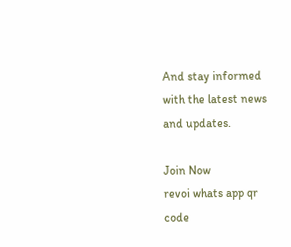And stay informed with the latest news and updates.

Join Now
revoi whats app qr code